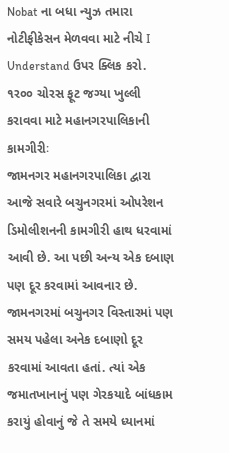Nobat ના બધા ન્યુઝ તમારા નોટીફીકેસન મેળવવા માટે નીચે I Understand ઉપર ક્લિક કરો.
૧ર૦૦ ચોરસ ફૂટ જગ્યા ખુલ્લી કરાવવા માટે મહાનગરપાલિકાની કામગીરીઃ
જામનગર મહાનગરપાલિકા દ્વારા આજે સવારે બચુનગરમાં ઓપરેશન ડિમોલીશનની કામગીરી હાથ ધરવામાં આવી છે. આ પછી અન્ય એક દબાણ પણ દૂર કરવામાં આવનાર છે. જામનગરમાં બચુનગર વિસ્તારમાં પણ સમય પહેલા અનેક દબાણો દૂર કરવામાં આવતા હતાં. ત્યાં એક જમાતખાનાનું પણ ગેરકયાદે બાંધકામ કરાયું હોવાનું જે તે સમયે ધ્યાનમાં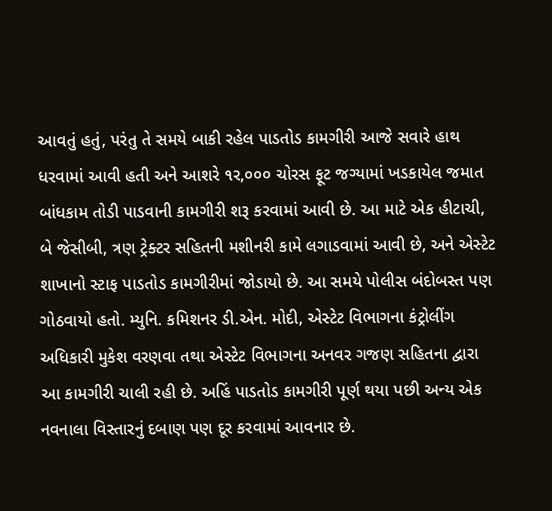આવતું હતું, પરંતુ તે સમયે બાકી રહેલ પાડતોડ કામગીરી આજે સવારે હાથ ધરવામાં આવી હતી અને આશરે ૧ર,૦૦૦ ચોરસ ફૂટ જગ્યામાં ખડકાયેલ જમાત બાંધકામ તોડી પાડવાની કામગીરી શરૂ કરવામાં આવી છે. આ માટે એક હીટાચી, બે જેસીબી, ત્રણ ટ્રેક્ટર સહિતની મશીનરી કામે લગાડવામાં આવી છે, અને એસ્ટેટ શાખાનો સ્ટાફ પાડતોડ કામગીરીમાં જોડાયો છે. આ સમયે પોલીસ બંદોબસ્ત પણ ગોઠવાયો હતો. મ્યુનિ. કમિશનર ડી.એન. મોદી, એસ્ટેટ વિભાગના કંટ્રોલીંગ અધિકારી મુકેશ વરણવા તથા એસ્ટેટ વિભાગના અનવર ગજણ સહિતના દ્વારા આ કામગીરી ચાલી રહી છે. અહિં પાડતોડ કામગીરી પૂર્ણ થયા પછી અન્ય એક નવનાલા વિસ્તારનું દબાણ પણ દૂર કરવામાં આવનાર છે.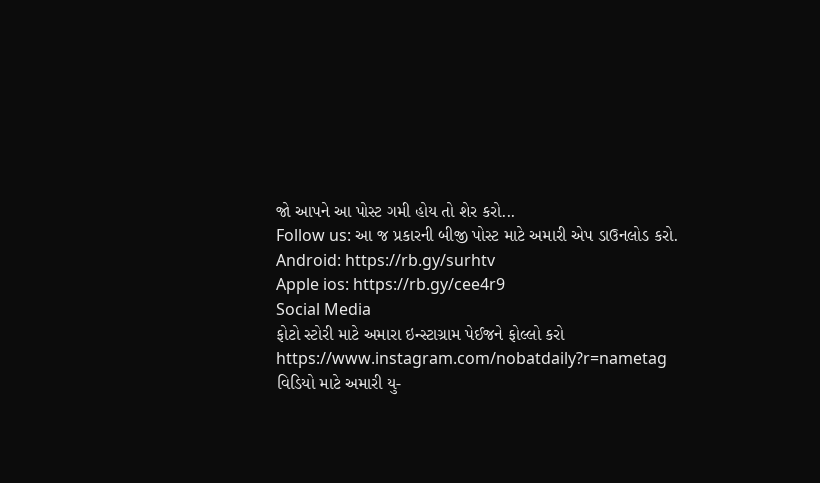જો આપને આ પોસ્ટ ગમી હોય તો શેર કરો...
Follow us: આ જ પ્રકારની બીજી પોસ્ટ માટે અમારી એપ ડાઉનલોડ કરો.
Android: https://rb.gy/surhtv
Apple ios: https://rb.gy/cee4r9
Social Media
ફોટો સ્ટોરી માટે અમારા ઇન્સ્ટાગ્રામ પેઈજને ફોલ્લો કરો
https://www.instagram.com/nobatdaily?r=nametag
વિડિયો માટે અમારી યુ-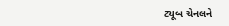ટ્યૂબ ચેનલને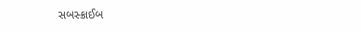સબસ્ક્રાઈબ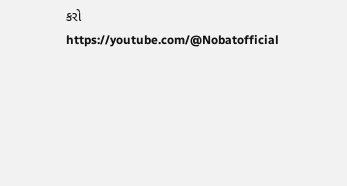કરો
https://youtube.com/@Nobatofficial